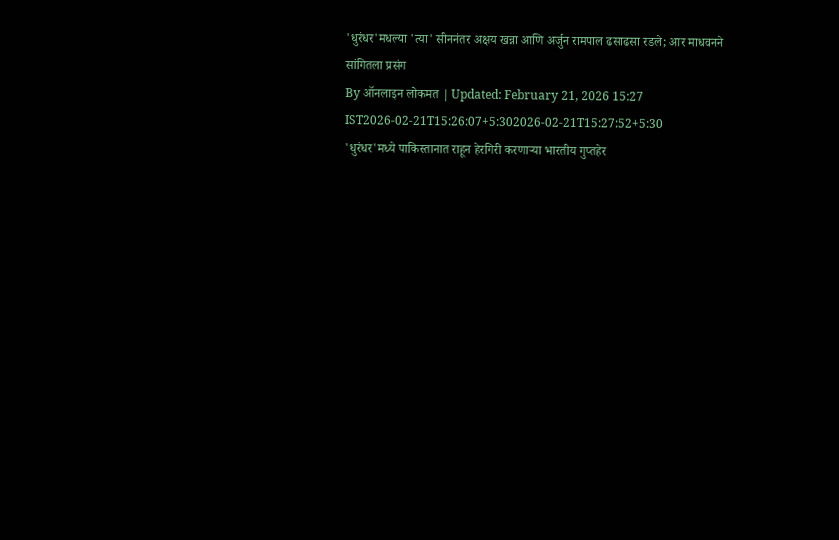'धुरंधर'मधल्या 'त्या' सीननंतर अक्षय खन्ना आणि अर्जुन रामपाल ढसाढसा रडले; आर माधवनने सांगितला प्रसंग
By ऑनलाइन लोकमत | Updated: February 21, 2026 15:27 IST2026-02-21T15:26:07+5:302026-02-21T15:27:52+5:30
'धुरंधर'मध्ये पाकिस्तानात राहून हेरगिरी करणाऱ्या भारतीय गुप्तहेर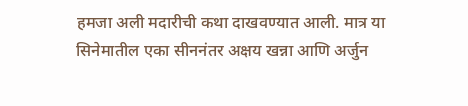हमजा अली मदारीची कथा दाखवण्यात आली. मात्र या सिनेमातील एका सीननंतर अक्षय खन्ना आणि अर्जुन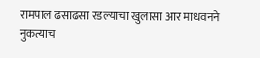रामपाल ढसाढसा रडल्याचा खुलासा आर माधवनने नुकत्याच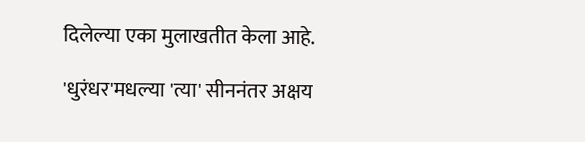दिलेल्या एका मुलाखतीत केला आहे.

'धुरंधर'मधल्या 'त्या' सीननंतर अक्षय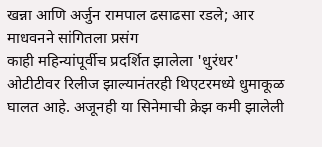खन्ना आणि अर्जुन रामपाल ढसाढसा रडले; आर माधवनने सांगितला प्रसंग
काही महिन्यांपूर्वीच प्रदर्शित झालेला 'धुरंधर' ओटीटीवर रिलीज झाल्यानंतरही थिएटरमध्ये धुमाकूळ घालत आहे. अजूनही या सिनेमाची क्रेझ कमी झालेली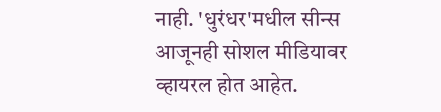नाही. 'धुरंधर'मधील सीन्स आजूनही सोशल मीडियावर व्हायरल होत आहेत.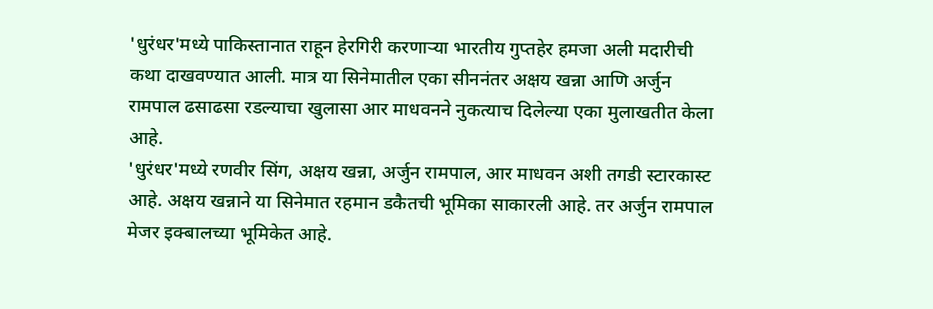'धुरंधर'मध्ये पाकिस्तानात राहून हेरगिरी करणाऱ्या भारतीय गुप्तहेर हमजा अली मदारीची कथा दाखवण्यात आली. मात्र या सिनेमातील एका सीननंतर अक्षय खन्ना आणि अर्जुन रामपाल ढसाढसा रडल्याचा खुलासा आर माधवनने नुकत्याच दिलेल्या एका मुलाखतीत केला आहे.
'धुरंधर'मध्ये रणवीर सिंग, अक्षय खन्ना, अर्जुन रामपाल, आर माधवन अशी तगडी स्टारकास्ट आहे. अक्षय खन्नाने या सिनेमात रहमान डकैतची भूमिका साकारली आहे. तर अर्जुन रामपाल मेजर इक्बालच्या भूमिकेत आहे.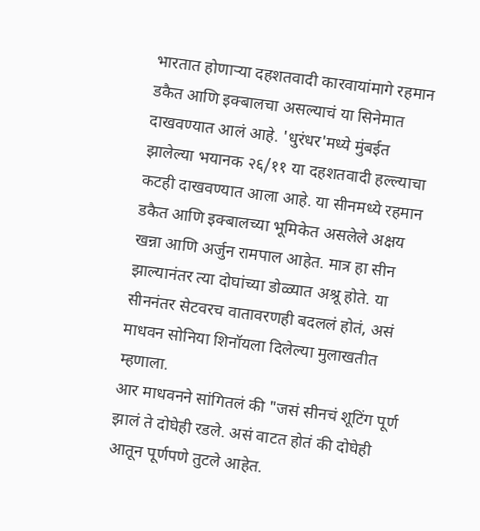भारतात होणाऱ्या दहशतवादी कारवायांमागे रहमान डकैत आणि इक्बालचा असल्याचं या सिनेमात दाखवण्यात आलं आहे. 'धुरंधर'मध्ये मुंबईत झालेल्या भयानक २६/११ या दहशतवादी हल्ल्याचा कटही दाखवण्यात आला आहे. या सीनमध्ये रहमान डकैत आणि इक्बालच्या भूमिकेत असलेले अक्षय खन्ना आणि अर्जुन रामपाल आहेत. मात्र हा सीन झाल्यानंतर त्या दोघांच्या डोळ्यात अश्रू होते. या सीननंतर सेटवरच वातावरणही बदललं होतं, असं माधवन सोनिया शिनॉयला दिलेल्या मुलाखतीत म्हणाला.
आर माधवनने सांगितलं की "जसं सीनचं शूटिंग पूर्ण झालं ते दोघेही रडले. असं वाटत होतं की दोघेही आतून पूर्णपणे तुटले आहेत.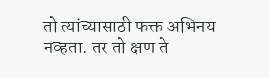तो त्यांच्यासाठी फक्त अभिनय नव्हता. तर तो क्षण ते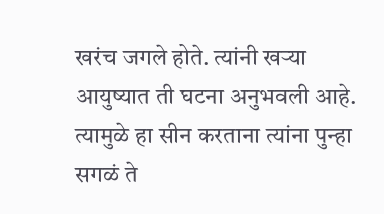खरंच जगले होते. त्यांनी खऱ्या आयुष्यात ती घटना अनुभवली आहे. त्यामुळे हा सीन करताना त्यांना पुन्हा सगळं ते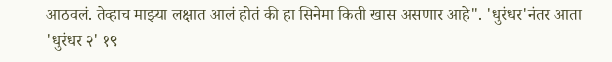आठवलं. तेव्हाच माझ्या लक्षात आलं होतं की हा सिनेमा किती खास असणार आहे". 'धुरंधर'नंतर आता 'धुरंधर २' १९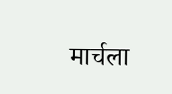मार्चला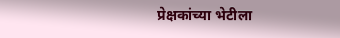प्रेक्षकांच्या भेटीला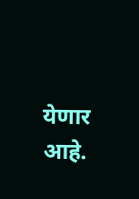येणार आहे.